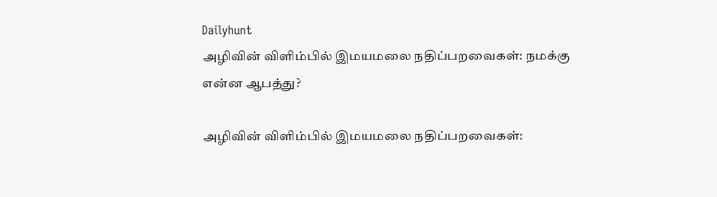Dailyhunt
அழிவின் விளிம்பில் இமயமலை நதிப்பறவைகள்: நமக்கு என்ன ஆபத்து?

அழிவின் விளிம்பில் இமயமலை நதிப்பறவைகள்: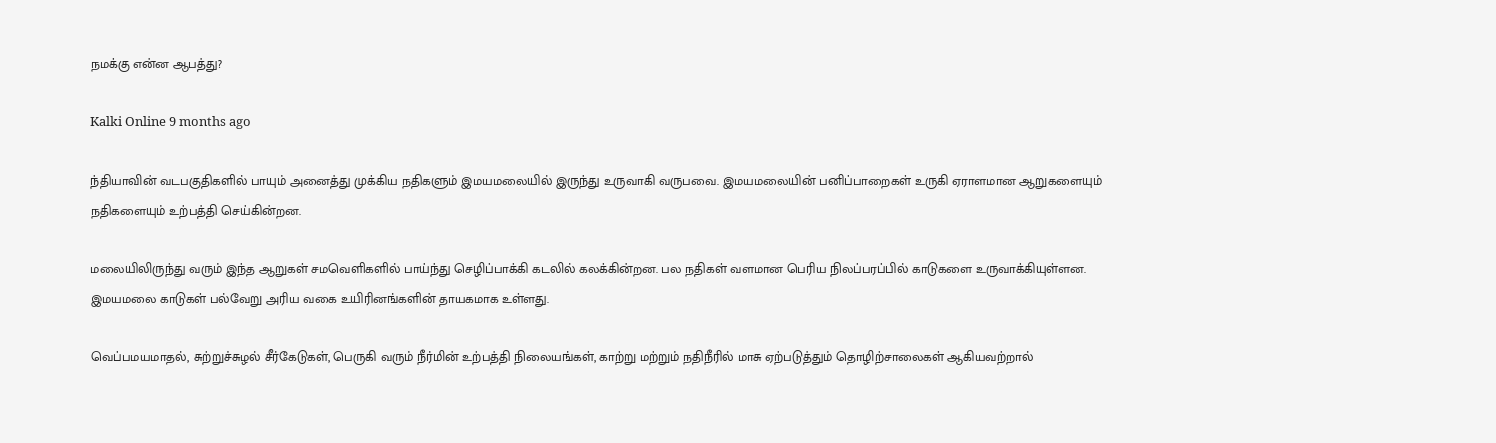நமக்கு என்ன ஆபத்து?

Kalki Online 9 months ago

ந்தியாவின் வடபகுதிகளில் பாயும் அனைத்து முக்கிய நதிகளும் இமயமலையில் இருந்து உருவாகி வருபவை. இமயமலையின் பனிப்பாறைகள் உருகி ஏராளமான ஆறுகளையும் நதிகளையும் உற்பத்தி செய்கின்றன.

மலையிலிருந்து வரும் இந்த ஆறுகள் சமவெளிகளில் பாய்ந்து செழிப்பாக்கி கடலில் கலக்கின்றன. பல நதிகள் வளமான பெரிய நிலப்பரப்பில் காடுகளை உருவாக்கியுள்ளன. இமயமலை காடுகள் பல்வேறு அரிய வகை உயிரினங்களின் தாயகமாக உள்ளது.

வெப்பமயமாதல், சுற்றுச்சுழல் சீர்கேடுகள், பெருகி வரும் நீர்மின் உற்பத்தி நிலையங்கள், காற்று மற்றும் நதிநீரில் மாசு ஏற்படுத்தும் தொழிற்சாலைகள் ஆகியவற்றால்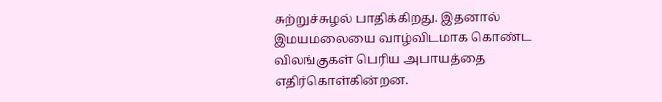சுற்றுச்சுழல் பாதிக்கிறது. இதனால் இமயமலையை வாழ்விடமாக கொண்ட விலங்குகள் பெரிய அபாயத்தை எதிர்கொள்கின்றன.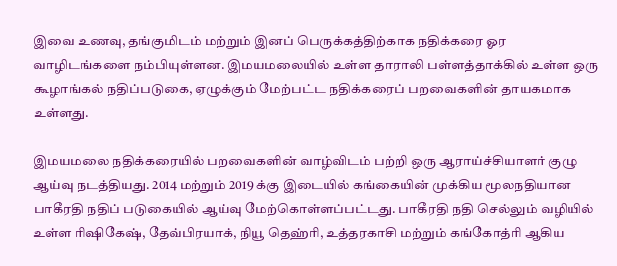இவை உணவு, தங்குமிடம் மற்றும் இனப் பெருக்கத்திற்காக நதிக்கரை ஓர வாழிடங்களை நம்பியுள்ளன. இமயமலையில் உள்ள தாராலி பள்ளத்தாக்கில் உள்ள ஒரு கூழாங்கல் நதிப்படுகை, ஏழுக்கும் மேற்பட்ட நதிக்கரைப் பறவைகளின் தாயகமாக உள்ளது.

இமயமலை நதிக்கரையில் பறவைகளின் வாழ்விடம் பற்றி ஒரு ஆராய்ச்சியாளர் குழு ஆய்வு நடத்தியது. 2014 மற்றும் 2019 க்கு இடையில் கங்கையின் முக்கிய மூலநதியான பாகீரதி நதிப் படுகையில் ஆய்வு மேற்கொள்ளப்பட்டது. பாகீரதி நதி செல்லும் வழியில் உள்ள ரிஷிகேஷ், தேவ்பிரயாக், நியூ தெஹ்ரி, உத்தரகாசி மற்றும் கங்கோத்ரி ஆகிய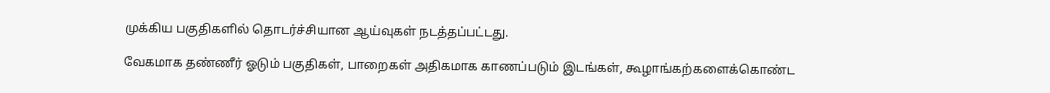முக்கிய பகுதிகளில் தொடர்ச்சியான ஆய்வுகள் நடத்தப்பட்டது.

வேகமாக தண்ணீர் ஓடும் பகுதிகள், பாறைகள் அதிகமாக காணப்படும் இடங்கள், கூழாங்கற்களைக்கொண்ட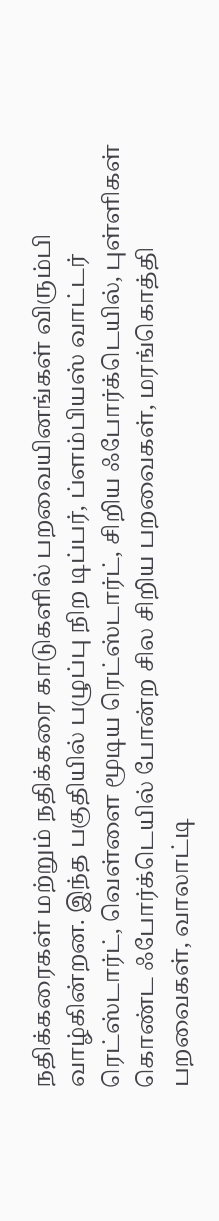நதிக்கரைகள் மற்றும் நதிக்கரை காடுகளில் பறவையினங்கள் விரும்பி வாழ்கின்றன. இந்த பகுதியில் பழுப்பு நிற டிப்பர், ப்ளம்பியஸ் வாட்டர் ரெட்ஸ்டார்ட், வெள்ளை மூடிய ரெட்ஸ்டார்ட், சிறிய ஃபோர்க்டெயில், புள்ளிகள் கொண்ட ஃபோர்க்டெயில் போன்ற சில சிறிய பறவைகள், மரங்கொத்தி பறவைகள், வாலாட்டி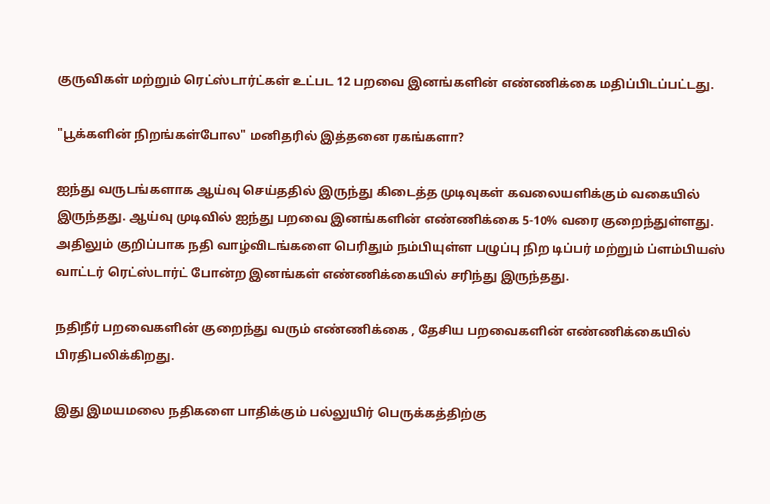குருவிகள் மற்றும் ரெட்ஸ்டார்ட்கள் உட்பட 12 பறவை இனங்களின் எண்ணிக்கை மதிப்பிடப்பட்டது.

"பூக்களின் நிறங்கள்போல" மனிதரில் இத்தனை ரகங்களா?

ஐந்து வருடங்களாக ஆய்வு செய்ததில் இருந்து கிடைத்த முடிவுகள் கவலையளிக்கும் வகையில் இருந்தது. ஆய்வு முடிவில் ஐந்து பறவை இனங்களின் எண்ணிக்கை 5-10% வரை குறைந்துள்ளது. அதிலும் குறிப்பாக நதி வாழ்விடங்களை பெரிதும் நம்பியுள்ள பழுப்பு நிற டிப்பர் மற்றும் ப்ளம்பியஸ் வாட்டர் ரெட்ஸ்டார்ட் போன்ற இனங்கள் எண்ணிக்கையில் சரிந்து இருந்தது.

நதிநீர் பறவைகளின் குறைந்து வரும் எண்ணிக்கை , தேசிய பறவைகளின் எண்ணிக்கையில் பிரதிபலிக்கிறது.

இது இமயமலை நதிகளை பாதிக்கும் பல்லுயிர் பெருக்கத்திற்கு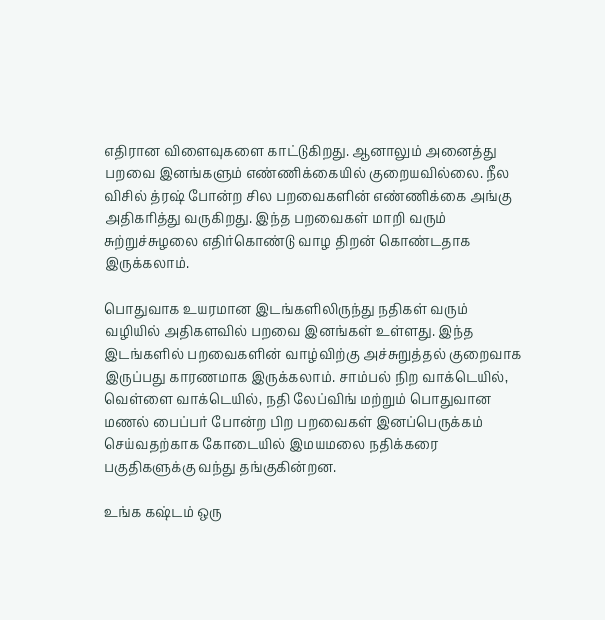எதிரான விளைவுகளை காட்டுகிறது. ஆனாலும் அனைத்து பறவை இனங்களும் எண்ணிக்கையில் குறையவில்லை. நீல விசில் த்ரஷ் போன்ற சில பறவைகளின் எண்ணிக்கை அங்கு அதிகரித்து வருகிறது. இந்த பறவைகள் மாறி வரும் சுற்றுச்சுழலை எதிர்கொண்டு வாழ திறன் கொண்டதாக இருக்கலாம்.

பொதுவாக உயரமான இடங்களிலிருந்து நதிகள் வரும் வழியில் அதிகளவில் பறவை இனங்கள் உள்ளது. இந்த இடங்களில் பறவைகளின் வாழ்விற்கு அச்சுறுத்தல் குறைவாக இருப்பது காரணமாக இருக்கலாம். சாம்பல் நிற வாக்டெயில், வெள்ளை வாக்டெயில், நதி லேப்விங் மற்றும் பொதுவான மணல் பைப்பர் போன்ற பிற பறவைகள் இனப்பெருக்கம் செய்வதற்காக கோடையில் இமயமலை நதிக்கரை பகுதிகளுக்கு வந்து தங்குகின்றன.

உங்க கஷ்டம் ஒரு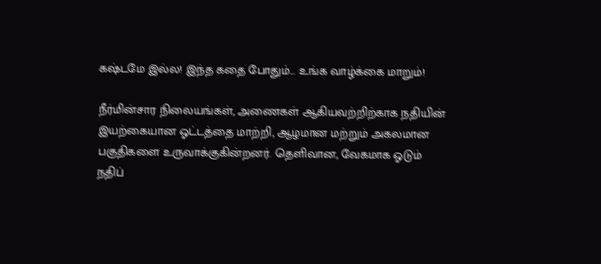கஷ்டமே இல்ல! இந்த கதை போதும்... உங்க வாழ்க்கை மாறும்!

நீர்மின்சார நிலையங்கள், அணைகள் ஆகியவற்றிற்காக நதியின் இயற்கையான ஓட்டத்தை மாற்றி, ஆழமான மற்றும் அகலமான பகுதிகளை உருவாக்குகின்றனர். தெளிவான, வேகமாக ஓடும் நதிப்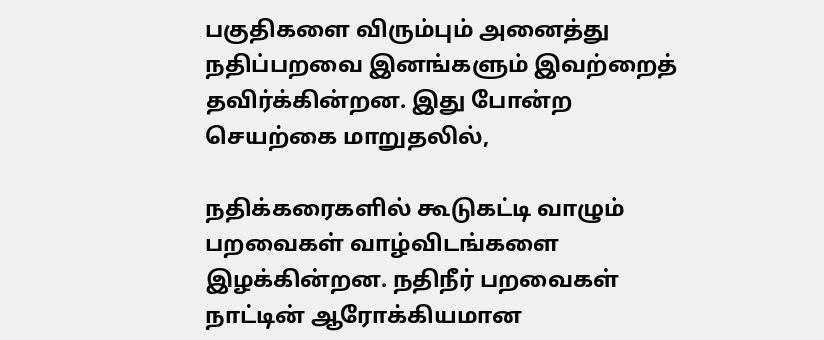பகுதிகளை விரும்பும் அனைத்து நதிப்பறவை இனங்களும் இவற்றைத் தவிர்க்கின்றன. இது போன்ற செயற்கை மாறுதலில்,

நதிக்கரைகளில் கூடுகட்டி வாழும் பறவைகள் வாழ்விடங்களை இழக்கின்றன. நதிநீர் பறவைகள் நாட்டின் ஆரோக்கியமான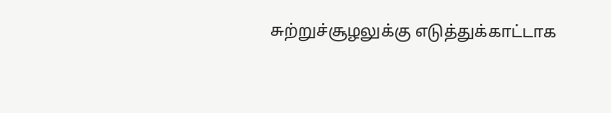சுற்றுச்சூழலுக்கு எடுத்துக்காட்டாக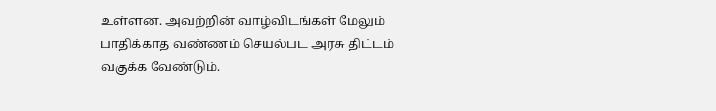உள்ளன. அவற்றின் வாழ்விடங்கள் மேலும் பாதிக்காத வண்ணம் செயல்பட அரசு திட்டம் வகுக்க வேண்டும்.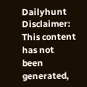Dailyhunt
Disclaimer: This content has not been generated,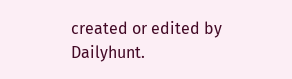created or edited by Dailyhunt.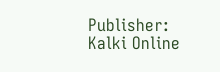Publisher: Kalki Online